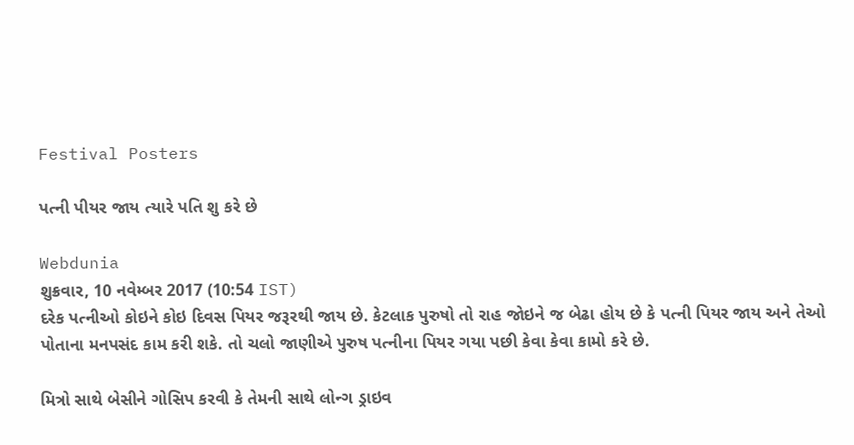Festival Posters

પત્ની પીયર જાય ત્યારે પતિ શુ કરે છે

Webdunia
શુક્રવાર, 10 નવેમ્બર 2017 (10:54 IST)
દરેક પત્નીઓ કોઇને કોઇ દિવસ પિયર જરૂરથી જાય છે. કેટલાક પુરુષો તો રાહ જોઇને જ બેઢા હોય છે કે પત્ની પિયર જાય અને તેઓ પોતાના મનપસંદ કામ કરી શકે. તો ચલો જાણીએ પુરુષ પત્નીના પિયર ગયા પછી કેવા કેવા કામો કરે છે.

મિત્રો સાથે બેસીને ગોસિપ કરવી કે તેમની સાથે લોન્ગ ડ્રાઇવ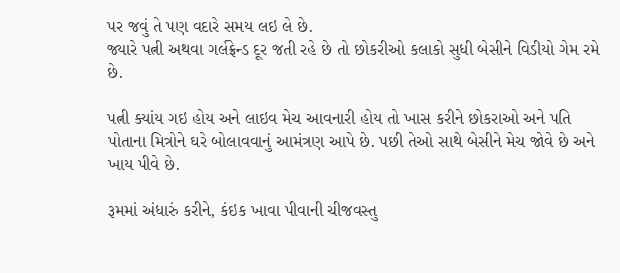પર જવું તે પણ વદારે સમય લઇ લે છે.
જ્યારે પત્ની અથવા ગર્લફ્રેન્ડ દૂર જતી રહે છે તો છોકરીઓ કલાકો સુધી બેસીને વિડીયો ગેમ રમે છે.

પત્ની ક્યાંય ગઇ હોય અને લાઇવ મેચ આવનારી હોય તો ખાસ કરીને છોકરાઓ અને પતિ પોતાના મિત્રોને ઘરે બોલાવવાનું આમંત્રણ આપે છે. પછી તેઓ સાથે બેસીને મેચ જોવે છે અને ખાય પીવે છે.

રૂમમાં અંધારું કરીને, કંઇક ખાવા પીવાની ચીજવસ્તુ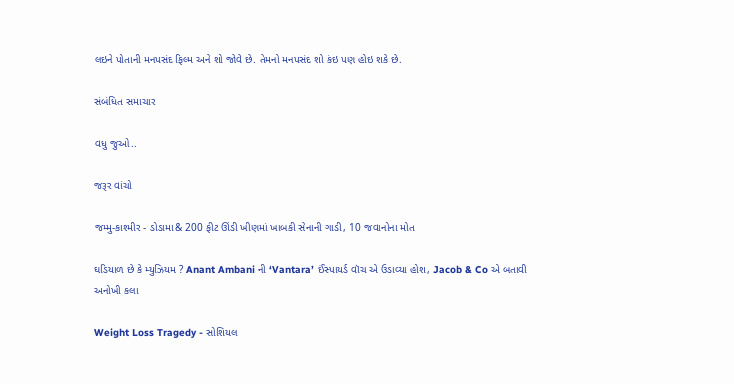લઇને પોતાની મનપસંદ ફિલ્મ અને શો જોવે છે. તેમનો મનપસંદ શો કંઇ પણ હોઇ શકે છે.

સંબંધિત સમાચાર

વધુ જુઓ..

જરૂર વાંચો

જમ્મુ-કાશ્મીર - ડોડામા& 200 ફીટ ઊંડી ખીણમાં ખાબકી સેનાની ગાડી, 10 જવાનોના મોત

ઘડિયાળ છે કે મ્યુઝિયમ ? Anant Ambani ની ‘Vantara’ ઈંસ્પાયર્ડ વૉચ એ ઉડાવ્યા હોશ, Jacob & Co એ બતાવી અનોખી કલા

Weight Loss Tragedy - સોશિયલ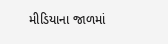મીડિયાના જાળમાં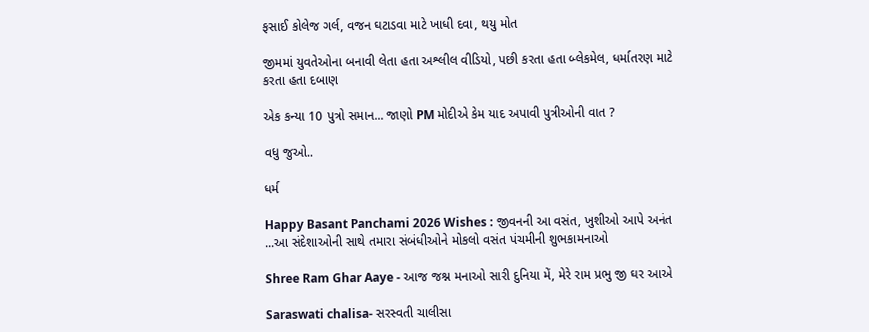ફસાઈ કોલેજ ગર્લ, વજન ઘટાડવા માટે ખાધી દવા, થયુ મોત

જીમમાં યુવતેઓના બનાવી લેતા હતા અશ્લીલ વીડિયો, પછી કરતા હતા બ્લેકમેલ, ધર્માતરણ માટે કરતા હતા દબાણ

એક કન્યા 10 પુત્રો સમાન... જાણો PM મોદીએ કેમ યાદ અપાવી પુત્રીઓની વાત ?

વધુ જુઓ..

ધર્મ

Happy Basant Panchami 2026 Wishes : જીવનની આ વસંત, ખુશીઓ આપે અનંત ...આ સંદેશાઓની સાથે તમારા સંબંધીઓને મોકલો વસંત પંચમીની શુભકામનાઓ

Shree Ram Ghar Aaye - આજ જશ્ન મનાઓ સારી દુનિયા મેં, મેરે રામ પ્રભુ જી ઘર આએ

Saraswati chalisa- સરસ્વતી ચાલીસા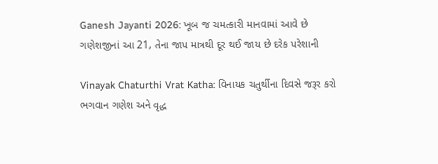Ganesh Jayanti 2026: ખૂબ જ ચમત્કારી માનવામાં આવે છે ગણેશજીનાં આ 21, તેના જાપ માત્રથી દૂર થઈ જાય છે દરેક પરેશાની

Vinayak Chaturthi Vrat Katha: વિનાયક ચતુર્થીના દિવસે જરૂર કરો ભગવાન ગણેશ અને વૃદ્ધ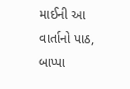માઈની આ વાર્તાનો પાઠ, બાપ્પા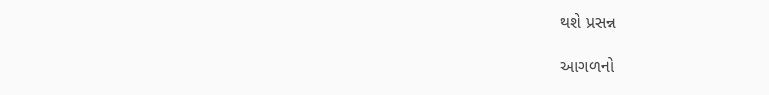થશે પ્રસન્ન

આગળનો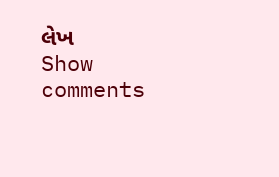લેખ
Show comments